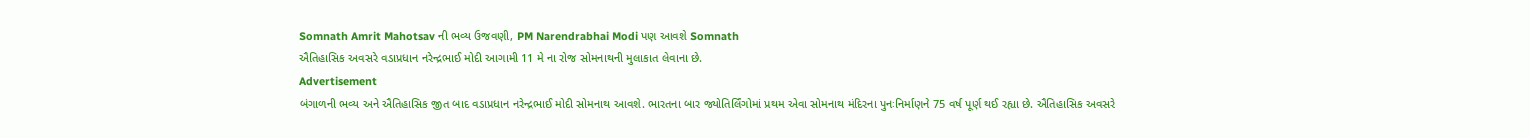Somnath Amrit Mahotsav ની ભવ્ય ઉજવણી, PM Narendrabhai Modi પણ આવશે Somnath
ઐતિહાસિક અવસરે વડાપ્રધાન નરેન્દ્રભાઈ મોદી આગામી 11 મે ના રોજ સોમનાથની મુલાકાત લેવાના છે.
Advertisement
બંગાળની ભવ્ય અને ઐતિહાસિક જીત બાદ વડાપ્રધાન નરેન્દ્રભાઈ મોદી સોમનાથ આવશે. ભારતના બાર જ્યોતિર્લિંગોમાં પ્રથમ એવા સોમનાથ મંદિરના પુનઃનિર્માણને 75 વર્ષ પૂર્ણ થઈ રહ્યા છે. ઐતિહાસિક અવસરે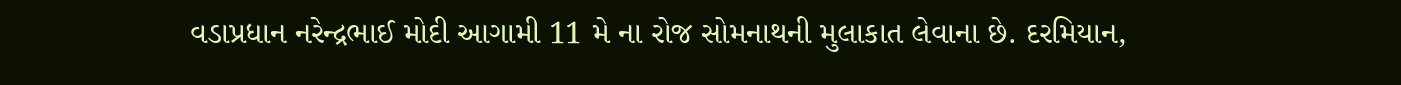વડાપ્રધાન નરેન્દ્રભાઈ મોદી આગામી 11 મે ના રોજ સોમનાથની મુલાકાત લેવાના છે. દરમિયાન,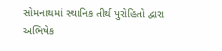સોમનાથમાં સ્થાનિક તીર્થ પુરોહિતો દ્વારા અભિષેક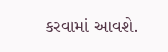કરવામાં આવશે.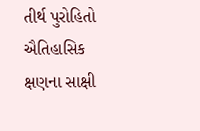તીર્થ પુરોહિતો ઐતિહાસિક ક્ષણના સાક્ષી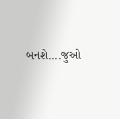બનશે....જુઓ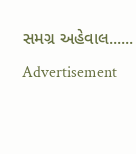સમગ્ર અહેવાલ......
Advertisement